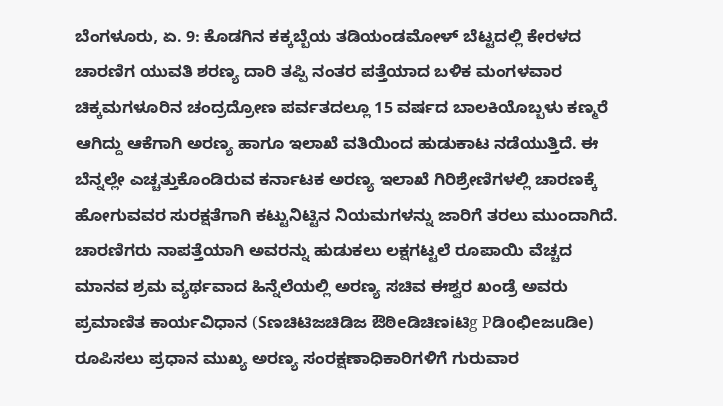ಬೆಂಗಳೂರು, ಏ. 9: ಕೊಡಗಿನ ಕಕ್ಕಬ್ಬೆಯ ತಡಿಯಂಡಮೋಳ್ ಬೆಟ್ಟದಲ್ಲಿ ಕೇರಳದ ಚಾರಣಿಗ ಯುವತಿ ಶರಣ್ಯ ದಾರಿ ತಪ್ಪಿ ನಂತರ ಪತ್ತೆಯಾದ ಬಳಿಕ ಮಂಗಳವಾರ ಚಿಕ್ಕಮಗಳೂರಿನ ಚಂದ್ರದ್ರೋಣ ಪರ್ವತದಲ್ಲೂ 15 ವರ್ಷದ ಬಾಲಕಿಯೊಬ್ಬಳು ಕಣ್ಮರೆ ಆಗಿದ್ದು ಆಕೆಗಾಗಿ ಅರಣ್ಯ ಹಾಗೂ ಇಲಾಖೆ ವತಿಯಿಂದ ಹುಡುಕಾಟ ನಡೆಯುತ್ತಿದೆ. ಈ ಬೆನ್ನಲ್ಲೇ ಎಚ್ಚತ್ತುಕೊಂಡಿರುವ ಕರ್ನಾಟಕ ಅರಣ್ಯ ಇಲಾಖೆ ಗಿರಿಶ್ರೇಣಿಗಳಲ್ಲಿ ಚಾರಣಕ್ಕೆ ಹೋಗುವವರ ಸುರಕ್ಷತೆಗಾಗಿ ಕಟ್ಟುನಿಟ್ಟಿನ ನಿಯಮಗಳನ್ನು ಜಾರಿಗೆ ತರಲು ಮುಂದಾಗಿದೆ. ಚಾರಣಿಗರು ನಾಪತ್ತೆಯಾಗಿ ಅವರನ್ನು ಹುಡುಕಲು ಲಕ್ಷಗಟ್ಟಲೆ ರೂಪಾಯಿ ವೆಚ್ಚದ ಮಾನವ ಶ್ರಮ ವ್ಯರ್ಥವಾದ ಹಿನ್ನೆಲೆಯಲ್ಲಿ ಅರಣ್ಯ ಸಚಿವ ಈಶ್ವರ ಖಂಡ್ರೆ ಅವರು ಪ್ರಮಾಣಿತ ಕಾರ್ಯವಿಧಾನ (Sಣಚಿಟಿಜಚಿಡಿಜ ಔಠಿeಡಿಚಿಣiಟಿg Pಡಿoಛಿeಜuಡಿe) ರೂಪಿಸಲು ಪ್ರಧಾನ ಮುಖ್ಯ ಅರಣ್ಯ ಸಂರಕ್ಷಣಾಧಿಕಾರಿಗಳಿಗೆ ಗುರುವಾರ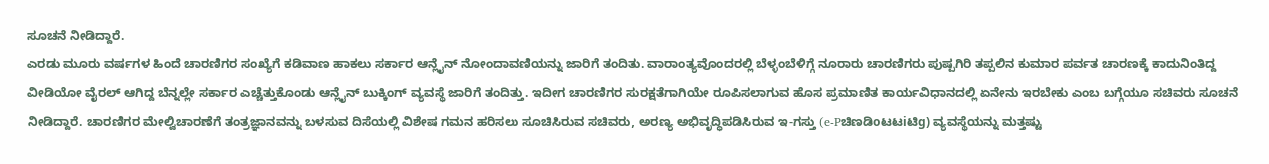ಸೂಚನೆ ನೀಡಿದ್ದಾರೆ.
ಎರಡು ಮೂರು ವರ್ಷಗಳ ಹಿಂದೆ ಚಾರಣಿಗರ ಸಂಖ್ಯೆಗೆ ಕಡಿವಾಣ ಹಾಕಲು ಸರ್ಕಾರ ಆನ್ಲೈನ್ ನೋಂದಾವಣಿಯನ್ನು ಜಾರಿಗೆ ತಂದಿತು. ವಾರಾಂತ್ಯವೊಂದರಲ್ಲಿ ಬೆಳ್ಳಂಬೆಳಿಗ್ಗೆ ನೂರಾರು ಚಾರಣಿಗರು ಪುಷ್ಪಗಿರಿ ತಪ್ಪಲಿನ ಕುಮಾರ ಪರ್ವತ ಚಾರಣಕ್ಕೆ ಕಾದುನಿಂತಿದ್ದ ವೀಡಿಯೋ ವೈರಲ್ ಆಗಿದ್ದ ಬೆನ್ನಲ್ಲೇ ಸರ್ಕಾರ ಎಚ್ಚೆತ್ತುಕೊಂಡು ಆನ್ಲೈನ್ ಬುಕ್ಕಿಂಗ್ ವ್ಯವಸ್ಥೆ ಜಾರಿಗೆ ತಂದಿತ್ತು. ಇದೀಗ ಚಾರಣಿಗರ ಸುರಕ್ಷತೆಗಾಗಿಯೇ ರೂಪಿಸಲಾಗುವ ಹೊಸ ಪ್ರಮಾಣಿತ ಕಾರ್ಯವಿಧಾನದಲ್ಲಿ ಏನೇನು ಇರಬೇಕು ಎಂಬ ಬಗ್ಗೆಯೂ ಸಚಿವರು ಸೂಚನೆ ನೀಡಿದ್ದಾರೆ. ಚಾರಣಿಗರ ಮೇಲ್ವಿಚಾರಣೆಗೆ ತಂತ್ರಜ್ಞಾನವನ್ನು ಬಳಸುವ ದಿಸೆಯಲ್ಲಿ ವಿಶೇಷ ಗಮನ ಹರಿಸಲು ಸೂಚಿಸಿರುವ ಸಚಿವರು, ಅರಣ್ಯ ಅಭಿವೃದ್ಧಿಪಡಿಸಿರುವ ಇ-ಗಸ್ತು (e-Pಚಿಣಡಿoಟಟiಟಿg) ವ್ಯವಸ್ಥೆಯನ್ನು ಮತ್ತಷ್ಟು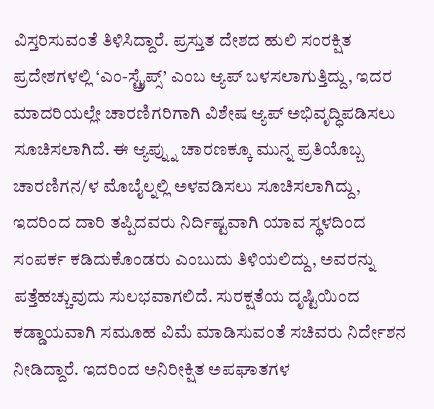ವಿಸ್ತರಿಸುವಂತೆ ತಿಳಿಸಿದ್ದಾರೆ. ಪ್ರಸ್ತುತ ದೇಶದ ಹುಲಿ ಸಂರಕ್ಷಿತ ಪ್ರದೇಶಗಳಲ್ಲಿ ‘ಎಂ-ಸ್ಟ್ರೈಪ್ಸ್’ ಎಂಬ ಆ್ಯಪ್ ಬಳಸಲಾಗುತ್ತಿದ್ದು, ಇದರ ಮಾದರಿಯಲ್ಲೇ ಚಾರಣಿಗರಿಗಾಗಿ ವಿಶೇಷ ಆ್ಯಪ್ ಅಭಿವೃದ್ಧಿಪಡಿಸಲು ಸೂಚಿಸಲಾಗಿದೆ. ಈ ಆ್ಯಪ್ನ್ನು ಚಾರಣಕ್ಕೂ ಮುನ್ನ ಪ್ರತಿಯೊಬ್ಬ ಚಾರಣಿಗನ/ಳ ಮೊಬೈಲ್ನಲ್ಲಿ ಅಳವಡಿಸಲು ಸೂಚಿಸಲಾಗಿದ್ದು, ಇದರಿಂದ ದಾರಿ ತಪ್ಪಿದವರು ನಿರ್ದಿಷ್ಟವಾಗಿ ಯಾವ ಸ್ಥಳದಿಂದ ಸಂಪರ್ಕ ಕಡಿದುಕೊಂಡರು ಎಂಬುದು ತಿಳಿಯಲಿದ್ದು, ಅವರನ್ನು ಪತ್ತೆಹಚ್ಚುವುದು ಸುಲಭವಾಗಲಿದೆ. ಸುರಕ್ಷತೆಯ ದೃಷ್ಟಿಯಿಂದ ಕಡ್ಡಾಯವಾಗಿ ಸಮೂಹ ವಿಮೆ ಮಾಡಿಸುವಂತೆ ಸಚಿವರು ನಿರ್ದೇಶನ ನೀಡಿದ್ದಾರೆ. ಇದರಿಂದ ಅನಿರೀಕ್ಷಿತ ಅಪಘಾತಗಳ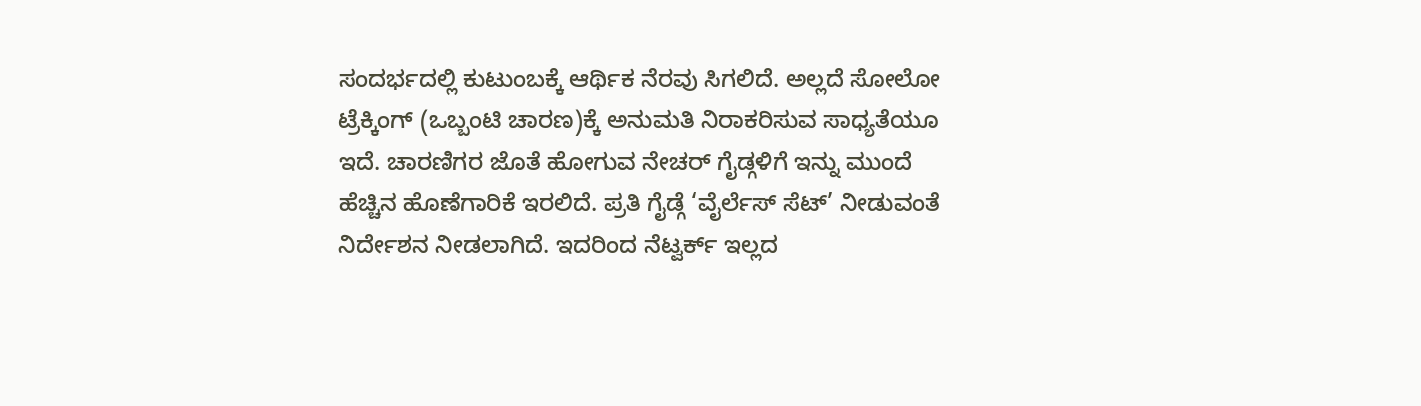ಸಂದರ್ಭದಲ್ಲಿ ಕುಟುಂಬಕ್ಕೆ ಆರ್ಥಿಕ ನೆರವು ಸಿಗಲಿದೆ. ಅಲ್ಲದೆ ಸೋಲೋ ಟ್ರೆಕ್ಕಿಂಗ್ (ಒಬ್ಬಂಟಿ ಚಾರಣ)ಕ್ಕೆ ಅನುಮತಿ ನಿರಾಕರಿಸುವ ಸಾಧ್ಯತೆಯೂ ಇದೆ. ಚಾರಣಿಗರ ಜೊತೆ ಹೋಗುವ ನೇಚರ್ ಗೈಡ್ಗಳಿಗೆ ಇನ್ನು ಮುಂದೆ ಹೆಚ್ಚಿನ ಹೊಣೆಗಾರಿಕೆ ಇರಲಿದೆ. ಪ್ರತಿ ಗೈಡ್ಗೆ ‘ವೈರ್ಲೆಸ್ ಸೆಟ್’ ನೀಡುವಂತೆ ನಿರ್ದೇಶನ ನೀಡಲಾಗಿದೆ. ಇದರಿಂದ ನೆಟ್ವರ್ಕ್ ಇಲ್ಲದ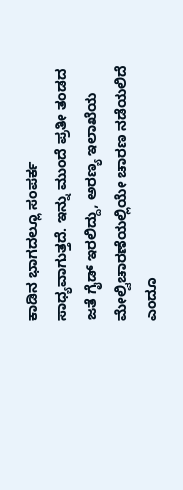ಕಾಡಿನ ಭಾಗದಲ್ಲೂ ಸಂಪರ್ಕ ಸಾಧ್ಯವಾಗುತ್ತದೆ. ಇನ್ನು ಮುಂದೆ ಪ್ರತೀ ತಂಡದ ಜತೆ ಗೈಡ್ ಇರಲಿದ್ದು, ಅರಣ್ಯ ಇಲಾಖೆಯ ಮೇಲ್ವಿಚಾರಣೆಯಲ್ಲಿಯೇ ಚಾರಣ ನಡೆಯಲಿದೆ ಎಂದೂ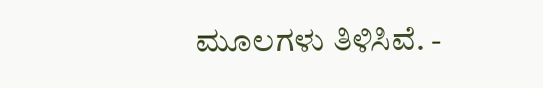ಮೂಲಗಳು ತಿಳಿಸಿವೆ. -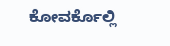ಕೋವರ್ಕೊಲ್ಲಿ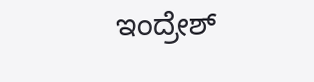ಇಂದ್ರೇಶ್